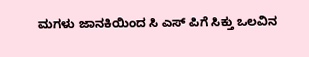ಮಗಳು ಜಾನಕಿಯಿಂದ ಸಿ ಎಸ್ ಪಿಗೆ ಸಿಕ್ತು ಒಲವಿನ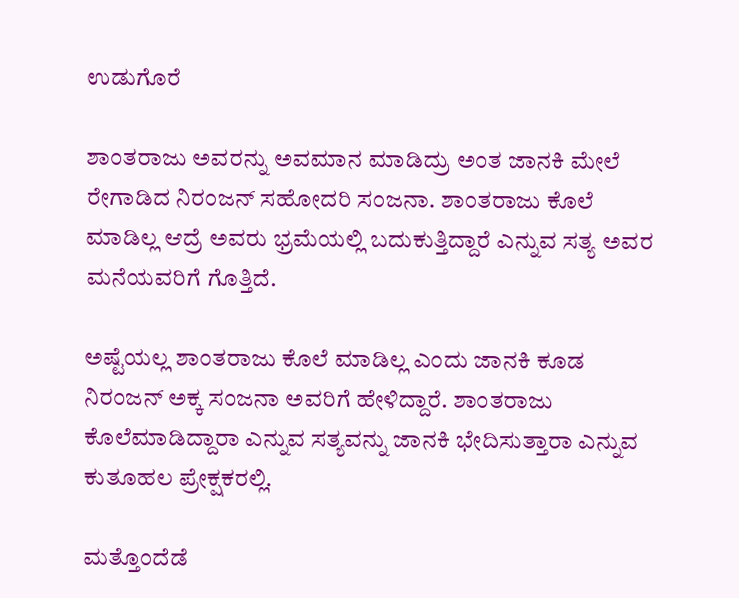ಉಡುಗೊರೆ

ಶಾಂತರಾಜು ಅವರನ್ನು ಅವಮಾನ ಮಾಡಿದ್ರು ಅಂತ ಜಾನಕಿ ಮೇಲೆ ರೇಗಾಡಿದ ನಿರಂಜನ್ ಸಹೋದರಿ ಸಂಜನಾ. ಶಾಂತರಾಜು ಕೊಲೆ ಮಾಡಿಲ್ಲ ಆದ್ರೆ ಅವರು ಭ್ರಮೆಯಲ್ಲಿ ಬದುಕುತ್ತಿದ್ದಾರೆ ಎನ್ನುವ ಸತ್ಯ ಅವರ ಮನೆಯವರಿಗೆ ಗೊತ್ತಿದೆ.

ಅಷ್ಟೆಯಲ್ಲ ಶಾಂತರಾಜು ಕೊಲೆ ಮಾಡಿಲ್ಲ ಎಂದು ಜಾನಕಿ ಕೂಡ ನಿರಂಜನ್ ಅಕ್ಕ ಸಂಜನಾ ಅವರಿಗೆ ಹೇಳಿದ್ದಾರೆ. ಶಾಂತರಾಜು ಕೊಲೆಮಾಡಿದ್ದಾರಾ ಎನ್ನುವ ಸತ್ಯವನ್ನು ಜಾನಕಿ ಭೇದಿಸುತ್ತಾರಾ ಎನ್ನುವ ಕುತೂಹಲ ಪ್ರೇಕ್ಷಕರಲ್ಲಿ.

ಮತ್ತೊಂದೆಡೆ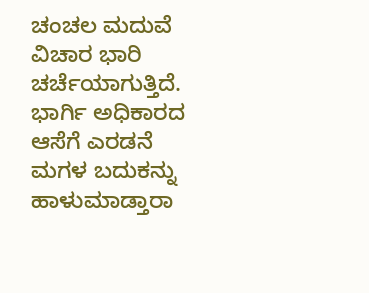ಚಂಚಲ ಮದುವೆ ವಿಚಾರ ಭಾರಿ ಚರ್ಚೆಯಾಗುತ್ತಿದೆ. ಭಾರ್ಗಿ ಅಧಿಕಾರದ ಆಸೆಗೆ ಎರಡನೆ ಮಗಳ ಬದುಕನ್ನು ಹಾಳುಮಾಡ್ತಾರಾ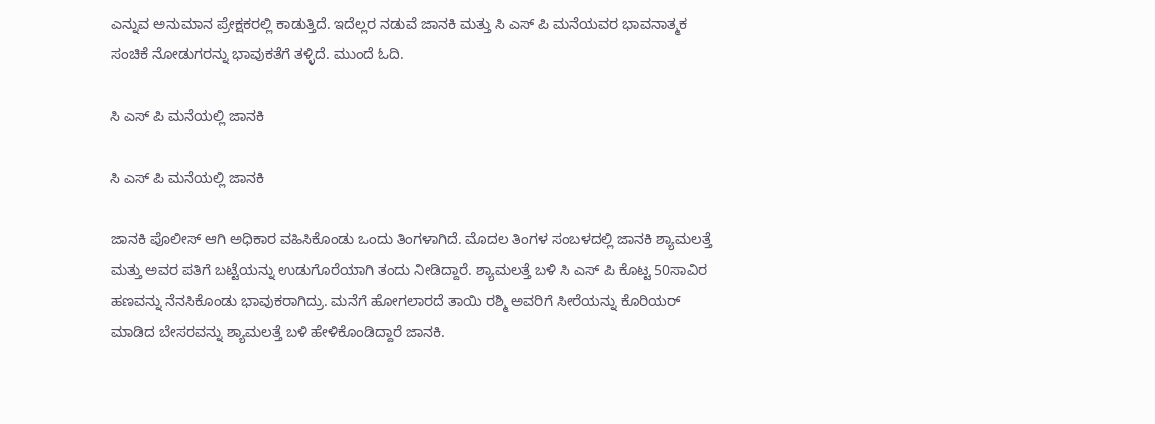ಎನ್ನುವ ಅನುಮಾನ ಪ್ರೇಕ್ಷಕರಲ್ಲಿ ಕಾಡುತ್ತಿದೆ. ಇದೆಲ್ಲರ ನಡುವೆ ಜಾನಕಿ ಮತ್ತು ಸಿ ಎಸ್ ಪಿ ಮನೆಯವರ ಭಾವನಾತ್ಮಕ ಸಂಚಿಕೆ ನೋಡುಗರನ್ನು ಭಾವುಕತೆಗೆ ತಳ್ಳಿದೆ. ಮುಂದೆ ಓದಿ.

ಸಿ ಎಸ್ ಪಿ ಮನೆಯಲ್ಲಿ ಜಾನಕಿ

ಸಿ ಎಸ್ ಪಿ ಮನೆಯಲ್ಲಿ ಜಾನಕಿ

ಜಾನಕಿ ಪೊಲೀಸ್ ಆಗಿ ಅಧಿಕಾರ ವಹಿಸಿಕೊಂಡು ಒಂದು ತಿಂಗಳಾಗಿದೆ. ಮೊದಲ ತಿಂಗಳ ಸಂಬಳದಲ್ಲಿ ಜಾನಕಿ ಶ್ಯಾಮಲತ್ತೆ ಮತ್ತು ಅವರ ಪತಿಗೆ ಬಟ್ಟೆಯನ್ನು ಉಡುಗೊರೆಯಾಗಿ ತಂದು ನೀಡಿದ್ದಾರೆ. ಶ್ಯಾಮಲತ್ತೆ ಬಳಿ ಸಿ ಎಸ್ ಪಿ ಕೊಟ್ಟ 50ಸಾವಿರ ಹಣವನ್ನು ನೆನಸಿಕೊಂಡು ಭಾವುಕರಾಗಿದ್ರು. ಮನೆಗೆ ಹೋಗಲಾರದೆ ತಾಯಿ ರಶ್ಮಿ ಅವರಿಗೆ ಸೀರೆಯನ್ನು ಕೊರಿಯರ್ ಮಾಡಿದ ಬೇಸರವನ್ನು ಶ್ಯಾಮಲತ್ತೆ ಬಳಿ ಹೇಳಿಕೊಂಡಿದ್ದಾರೆ ಜಾನಕಿ.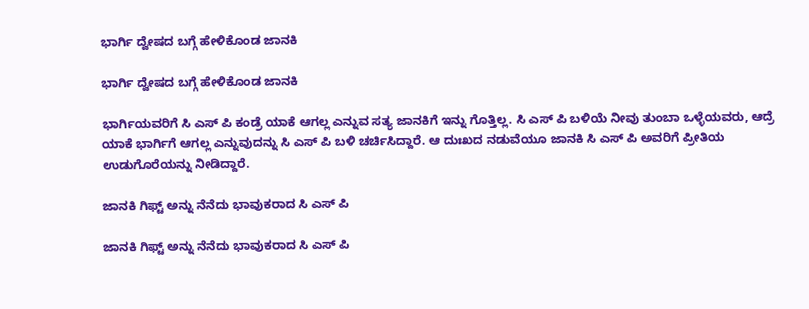ಭಾರ್ಗಿ ದ್ವೇಷದ ಬಗ್ಗೆ ಹೇಳಿಕೊಂಡ ಜಾನಕಿ

ಭಾರ್ಗಿ ದ್ವೇಷದ ಬಗ್ಗೆ ಹೇಳಿಕೊಂಡ ಜಾನಕಿ

ಭಾರ್ಗಿಯವರಿಗೆ ಸಿ ಎಸ್ ಪಿ ಕಂಡ್ರೆ ಯಾಕೆ ಆಗಲ್ಲ ಎನ್ನುವ ಸತ್ಯ ಜಾನಕಿಗೆ ಇನ್ನು ಗೊತ್ತಿಲ್ಲ. ಸಿ ಎಸ್ ಪಿ ಬಳಿಯೆ ನೀವು ತುಂಬಾ ಒಳ್ಳೆಯವರು, ಆದ್ರೆ ಯಾಕೆ ಭಾರ್ಗಿಗೆ ಆಗಲ್ಲ ಎನ್ನುವುದನ್ನು ಸಿ ಎಸ್ ಪಿ ಬಳಿ ಚರ್ಚಿಸಿದ್ದಾರೆ. ಆ ದುಃಖದ ನಡುವೆಯೂ ಜಾನಕಿ ಸಿ ಎಸ್ ಪಿ ಅವರಿಗೆ ಪ್ರೀತಿಯ ಉಡುಗೊರೆಯನ್ನು ನೀಡಿದ್ದಾರೆ.

ಜಾನಕಿ ಗಿಫ್ಟ್ ಅನ್ನು ನೆನೆದು ಭಾವುಕರಾದ ಸಿ ಎಸ್ ಪಿ

ಜಾನಕಿ ಗಿಫ್ಟ್ ಅನ್ನು ನೆನೆದು ಭಾವುಕರಾದ ಸಿ ಎಸ್ ಪಿ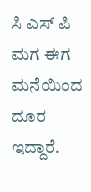ಸಿ ಎಸ್ ಪಿ ಮಗ ಈಗ ಮನೆಯಿಂದ ದೂರ ಇದ್ದಾರೆ.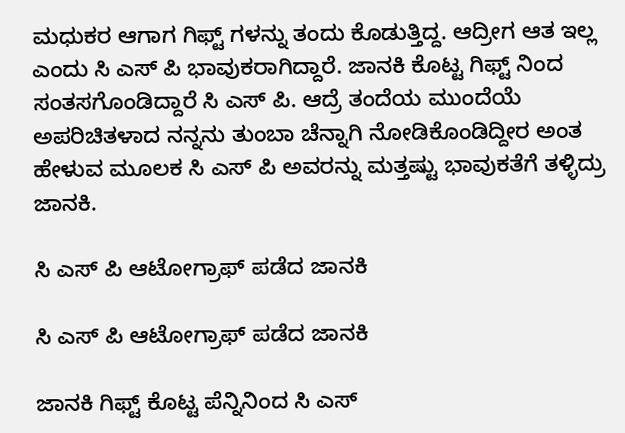ಮಧುಕರ ಆಗಾಗ ಗಿಫ್ಟ್ ಗಳನ್ನು ತಂದು ಕೊಡುತ್ತಿದ್ದ. ಆದ್ರೀಗ ಆತ ಇಲ್ಲ ಎಂದು ಸಿ ಎಸ್ ಪಿ ಭಾವುಕರಾಗಿದ್ದಾರೆ. ಜಾನಕಿ ಕೊಟ್ಟ ಗಿಫ್ಟ್ ನಿಂದ ಸಂತಸಗೊಂಡಿದ್ದಾರೆ ಸಿ ಎಸ್ ಪಿ. ಆದ್ರೆ ತಂದೆಯ ಮುಂದೆಯೆ ಅಪರಿಚಿತಳಾದ ನನ್ನನು ತುಂಬಾ ಚೆನ್ನಾಗಿ ನೋಡಿಕೊಂಡಿದ್ದೀರ ಅಂತ ಹೇಳುವ ಮೂಲಕ ಸಿ ಎಸ್ ಪಿ ಅವರನ್ನು ಮತ್ತಷ್ಟು ಭಾವುಕತೆಗೆ ತಳ್ಳಿದ್ರು ಜಾನಕಿ.

ಸಿ ಎಸ್ ಪಿ ಆಟೋಗ್ರಾಫ್ ಪಡೆದ ಜಾನಕಿ

ಸಿ ಎಸ್ ಪಿ ಆಟೋಗ್ರಾಫ್ ಪಡೆದ ಜಾನಕಿ

ಜಾನಕಿ ಗಿಫ್ಟ್ ಕೊಟ್ಟ ಪೆನ್ನಿನಿಂದ ಸಿ ಎಸ್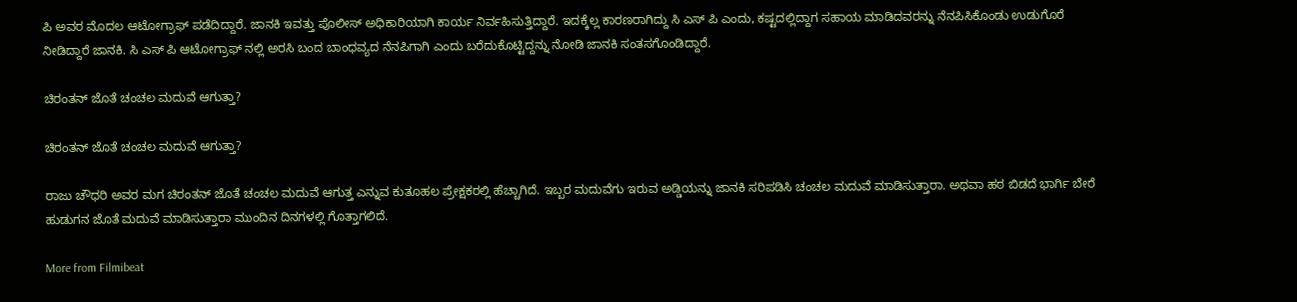ಪಿ ಅವರ ಮೊದಲ ಆಟೋಗ್ರಾಫ್ ಪಡೆದಿದ್ದಾರೆ. ಜಾನಕಿ ಇವತ್ತು ಪೊಲೀಸ್ ಅಧಿಕಾರಿಯಾಗಿ ಕಾರ್ಯ ನಿರ್ವಹಿಸುತ್ತಿದ್ದಾರೆ. ಇದಕ್ಕೆಲ್ಲ ಕಾರಣರಾಗಿದ್ದು ಸಿ ಎಸ್ ಪಿ ಎಂದು, ಕಷ್ಟದಲ್ಲಿದ್ದಾಗ ಸಹಾಯ ಮಾಡಿದವರನ್ನು ನೆನಪಿಸಿಕೊಂಡು ಉಡುಗೊರೆ ನೀಡಿದ್ದಾರೆ ಜಾನಕಿ. ಸಿ ಎಸ್ ಪಿ ಆಟೋಗ್ರಾಫ್ ನಲ್ಲಿ ಅರಸಿ ಬಂದ ಬಾಂಧವ್ಯದ ನೆನಪಿಗಾಗಿ ಎಂದು ಬರೆದುಕೊಟ್ಟಿದ್ದನ್ನು ನೋಡಿ ಜಾನಕಿ ಸಂತಸಗೊಂಡಿದ್ದಾರೆ.

ಚಿರಂತನ್ ಜೊತೆ ಚಂಚಲ ಮದುವೆ ಆಗುತ್ತಾ?

ಚಿರಂತನ್ ಜೊತೆ ಚಂಚಲ ಮದುವೆ ಆಗುತ್ತಾ?

ರಾಜು ಚೌಧರಿ ಅವರ ಮಗ ಚಿರಂತನ್ ಜೊತೆ ಚಂಚಲ ಮದುವೆ ಆಗುತ್ತ ಎನ್ನುವ ಕುತೂಹಲ ಪ್ರೇಕ್ಷಕರಲ್ಲಿ ಹೆಚ್ಚಾಗಿದೆ. ಇಬ್ಬರ ಮದುವೆಗು ಇರುವ ಅಡ್ಡಿಯನ್ನು ಜಾನಕಿ ಸರಿಪಡಿಸಿ ಚಂಚಲ ಮದುವೆ ಮಾಡಿಸುತ್ತಾರಾ. ಅಥವಾ ಹಠ ಬಿಡದೆ ಭಾರ್ಗಿ ಬೇರೆ ಹುಡುಗನ ಜೊತೆ ಮದುವೆ ಮಾಡಿಸುತ್ತಾರಾ ಮುಂದಿನ ದಿನಗಳಲ್ಲಿ ಗೊತ್ತಾಗಲಿದೆ.

More from Filmibeat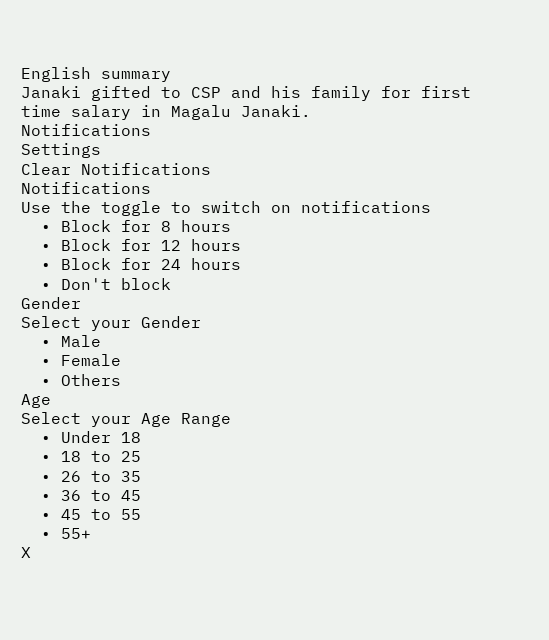English summary
Janaki gifted to CSP and his family for first time salary in Magalu Janaki.
Notifications
Settings
Clear Notifications
Notifications
Use the toggle to switch on notifications
  • Block for 8 hours
  • Block for 12 hours
  • Block for 24 hours
  • Don't block
Gender
Select your Gender
  • Male
  • Female
  • Others
Age
Select your Age Range
  • Under 18
  • 18 to 25
  • 26 to 35
  • 36 to 45
  • 45 to 55
  • 55+
X